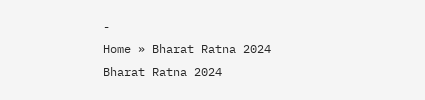-
Home » Bharat Ratna 2024
Bharat Ratna 2024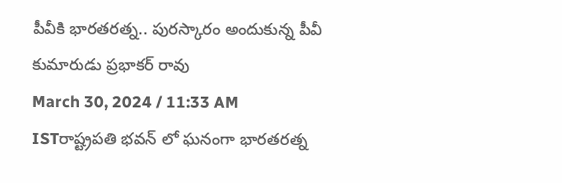పీవీకి భారతరత్న.. పురస్కారం అందుకున్న పీవీ కుమారుడు ప్రభాకర్ రావు
March 30, 2024 / 11:33 AM ISTరాష్ట్రపతి భవన్ లో ఘనంగా భారతరత్న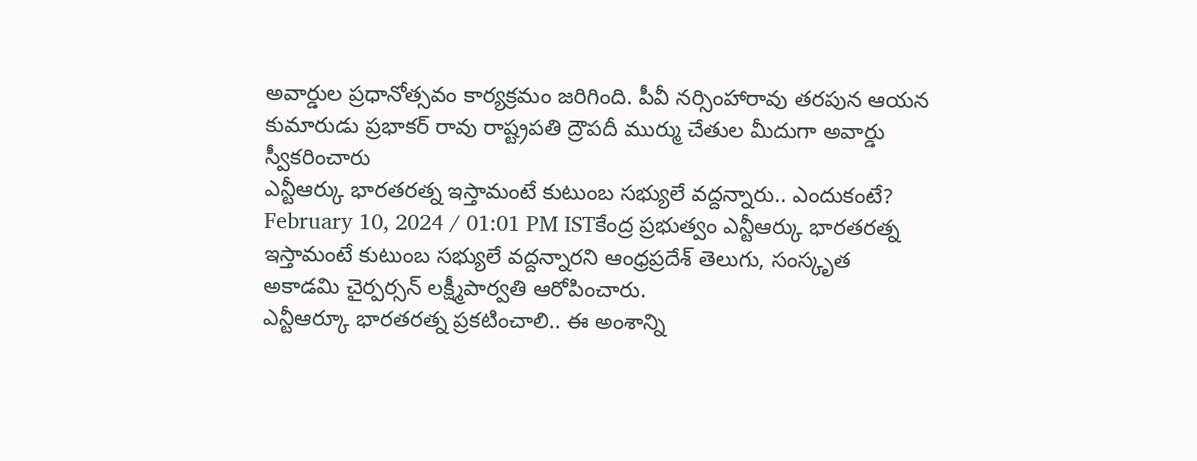అవార్డుల ప్రధానోత్సవం కార్యక్రమం జరిగింది. పీవీ నర్సింహారావు తరపున ఆయన కుమారుడు ప్రభాకర్ రావు రాష్ట్రపతి ద్రౌపదీ ముర్ము చేతుల మీదుగా అవార్డు స్వీకరించారు
ఎన్టీఆర్కు భారతరత్న ఇస్తామంటే కుటుంబ సభ్యులే వద్దన్నారు.. ఎందుకంటే?
February 10, 2024 / 01:01 PM ISTకేంద్ర ప్రభుత్వం ఎన్టీఆర్కు భారతరత్న ఇస్తామంటే కుటుంబ సభ్యులే వద్దన్నారని ఆంధ్రప్రదేశ్ తెలుగు, సంస్కృత అకాడమి చైర్పర్సన్ లక్ష్మీపార్వతి ఆరోపించారు.
ఎన్టీఆర్కూ భారతరత్న ప్రకటించాలి.. ఈ అంశాన్ని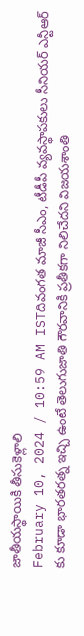జాతీయస్థాయికి తీసుకెళ్లాలి
February 10, 2024 / 10:59 AM ISTదివంగత మాజీ సీఎం, టీడీపీ వ్యవస్థాపకులు సీనియర్ ఎన్టీఆర్ కు కూడా భారతరత్న ఇచ్చి ఉంటే తెలుగుజాతి గౌరవానికి ప్రతీకగా నిలిచేదని విజయశాంతి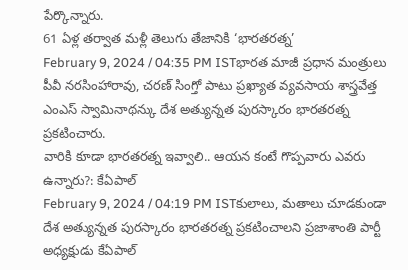పేర్కొన్నారు.
61 ఏళ్ల తర్వాత మళ్లీ తెలుగు తేజానికి ‘భారతరత్న’
February 9, 2024 / 04:35 PM ISTభారత మాజీ ప్రధాన మంత్రులు పీవీ నరసింహారావు, చరణ్ సింగ్తో పాటు ప్రఖ్యాత వ్యవసాయ శాస్త్రవేత్త ఎంఎస్ స్వామినాథన్కు దేశ అత్యున్నత పురస్కారం భారతరత్న ప్రకటించారు.
వారికి కూడా భారతరత్న ఇవ్వాలి.. ఆయన కంటే గొప్పవారు ఎవరు ఉన్నారు?: కేఏపాల్
February 9, 2024 / 04:19 PM ISTకులాలు, మతాలు చూడకుండా దేశ అత్యున్నత పురస్కారం భారతరత్న ప్రకటించాలని ప్రజాశాంతి పార్టీ అధ్యక్షుడు కేఏపాల్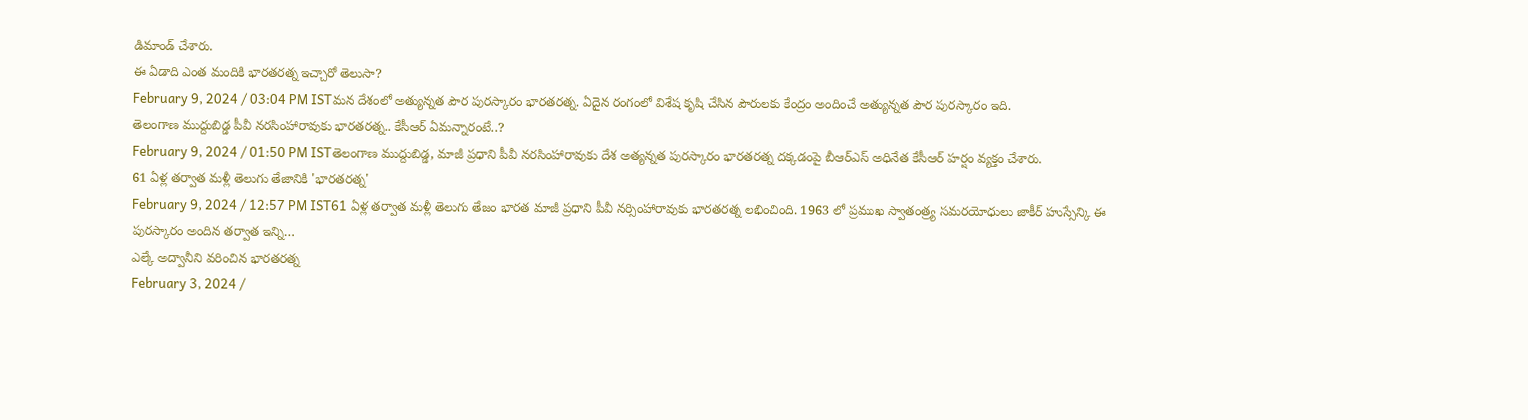డిమాండ్ చేశారు.
ఈ ఏడాది ఎంత మందికి భారతరత్న ఇచ్చారో తెలుసా?
February 9, 2024 / 03:04 PM ISTమన దేశంలో అత్యున్నత పౌర పురస్కారం భారతరత్న. ఏదైన రంగంలో విశేష కృషి చేసిన పౌరులకు కేంద్రం అందించే అత్యున్నత పౌర పురస్కారం ఇది.
తెలంగాణ ముద్దుబిడ్డ పీవీ నరసింహారావుకు భారతరత్న.. కేసీఆర్ ఏమన్నారంటే..?
February 9, 2024 / 01:50 PM ISTతెలంగాణ ముద్దుబిడ్డ, మాజీ ప్రధాని పీవీ నరసింహారావుకు దేశ అత్యన్నత పురస్కారం భారతరత్న దక్కడంపై బీఆర్ఎస్ అధినేత కేసీఆర్ హర్షం వ్యక్తం చేశారు.
61 ఏళ్ల తర్వాత మళ్లీ తెలుగు తేజానికి 'భారతరత్న'
February 9, 2024 / 12:57 PM IST61 ఏళ్ల తర్వాత మళ్లీ తెలుగు తేజం భారత మాజీ ప్రధాని పీవీ నర్సింహారావుకు భారతరత్న లభించింది. 1963 లో ప్రముఖ స్వాతంత్ర్య సమరయోధులు జాకీర్ హుస్సేన్కి ఈ పురస్కారం అందిన తర్వాత ఇన్ని…
ఎల్కే అద్వానీని వరించిన భారతరత్న
February 3, 2024 /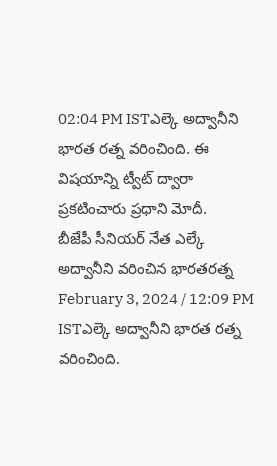02:04 PM ISTఎల్కె అద్వానీని భారత రత్న వరించింది. ఈ విషయాన్ని ట్వీట్ ద్వారా ప్రకటించారు ప్రధాని మోదీ.
బీజేపీ సీనియర్ నేత ఎల్కే అద్వానీని వరించిన భారతరత్న
February 3, 2024 / 12:09 PM ISTఎల్కె అద్వానీని భారత రత్న వరించింది.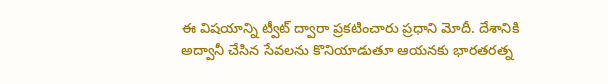ఈ విషయాన్ని ట్వీట్ ద్వారా ప్రకటించారు ప్రధాని మోదీ. దేశానికి అద్వానీ చేసిన సేవలను కొనియాడుతూ ఆయనకు భారతరత్న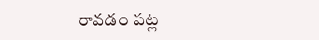రావడం పట్ల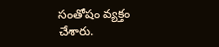సంతోషం వ్యక్తం చేశారు.